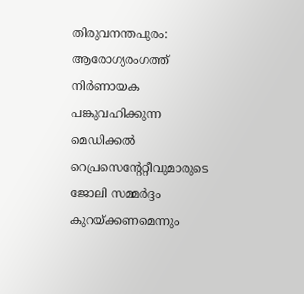തിരുവനന്തപുരം: ആരോഗ്യരംഗത്ത് നിർണായക പങ്കുവഹിക്കുന്ന മെഡിക്കൽ റെപ്രസെന്റേറ്റീവുമാരുടെ ജോലി സമ്മർദ്ദം കുറയ്ക്കണമെന്നും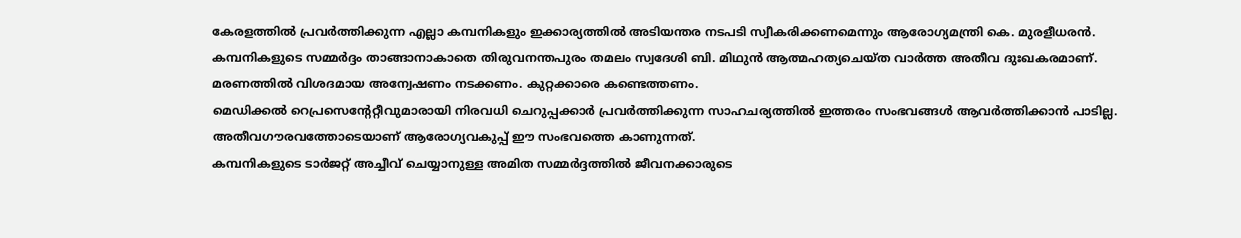കേരളത്തിൽ പ്രവർത്തിക്കുന്ന എല്ലാ കമ്പനികളും ഇക്കാര്യത്തിൽ അടിയന്തര നടപടി സ്വീകരിക്കണമെന്നും ആരോഗ്യമന്ത്രി കെ. മുരളീധരൻ.
കമ്പനികളുടെ സമ്മർദ്ദം താങ്ങാനാകാതെ തിരുവനന്തപുരം തമലം സ്വദേശി ബി. മിഥുൻ ആത്മഹത്യചെയ്ത വാർത്ത അതീവ ദുഃഖകരമാണ്. മരണത്തിൽ വിശദമായ അന്വേഷണം നടക്കണം. കുറ്റക്കാരെ കണ്ടെത്തണം.
മെഡിക്കൽ റെപ്രസെന്റേറ്റീവുമാരായി നിരവധി ചെറുപ്പക്കാർ പ്രവർത്തിക്കുന്ന സാഹചര്യത്തിൽ ഇത്തരം സംഭവങ്ങൾ ആവർത്തിക്കാൻ പാടില്ല. അതീവഗൗരവത്തോടെയാണ് ആരോഗ്യവകുപ്പ് ഈ സംഭവത്തെ കാണുന്നത്.
കമ്പനികളുടെ ടാർജറ്റ് അച്ചീവ് ചെയ്യാനുള്ള അമിത സമ്മർദ്ദത്തിൽ ജീവനക്കാരുടെ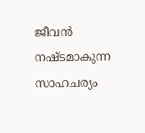ജീവൻ നഷ്ടമാകുന്ന സാഹചര്യം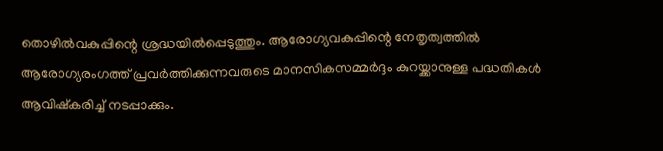തൊഴിൽവകുപ്പിന്റെ ശ്രദ്ധയിൽപ്പെടുത്തും. ആരോഗ്യവകുപ്പിന്റെ നേതൃത്വത്തിൽ ആരോഗ്യരംഗത്ത് പ്രവർത്തിക്കുന്നവരുടെ മാനസികസമ്മർദ്ദം കുറയ്ക്കാനുള്ള പദ്ധതികൾ ആവിഷ്കരിച്ച് നടപ്പാക്കും.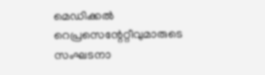മെഡിക്കൽ റെപ്രസെന്റേറ്റീവുമാരുടെ സംഘടനാ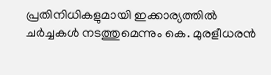പ്രതിനിധികളുമായി ഇക്കാര്യത്തിൽ ചർച്ചകൾ നടത്തുമെന്നും കെ. മുരളീധരൻ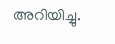അറിയിച്ചു.